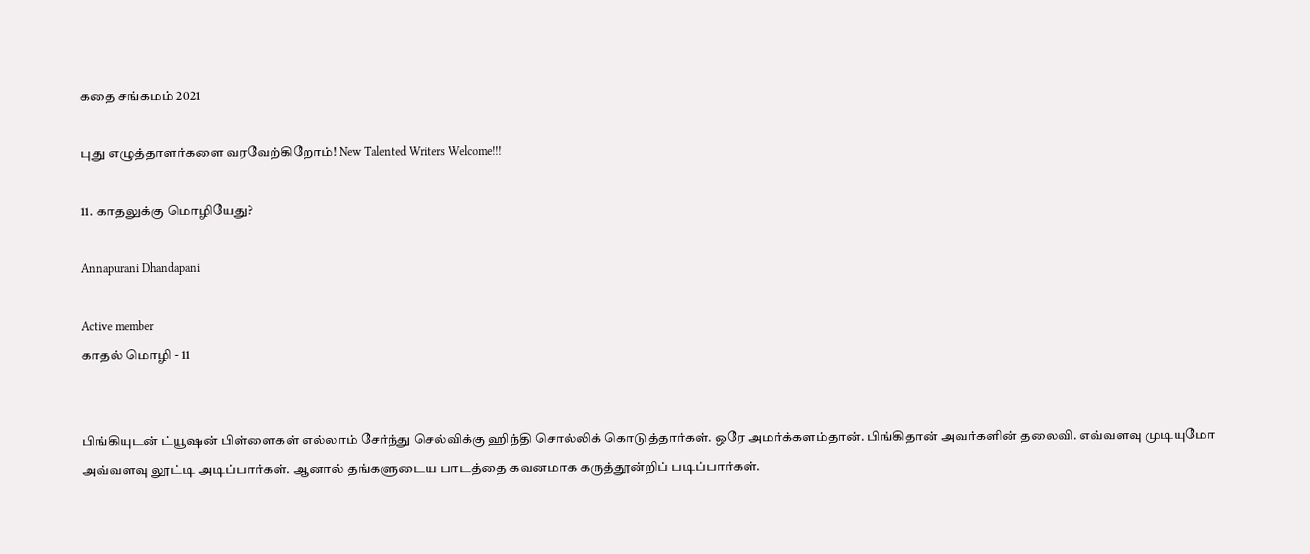கதை சங்கமம் 2021

புது எழுத்தாளர்களை வரவேற்கிறோம்! New Talented Writers Welcome!!!

11. காதலுக்கு மொழியேது?

Annapurani Dhandapani

Active member
காதல் மொழி - 11


பிங்கியுடன் ட்யூஷன் பிள்ளைகள் எல்லாம் சேர்ந்து செல்விக்கு ஹிந்தி சொல்லிக் கொடுத்தார்கள். ஒரே அமர்க்களம்தான். பிங்கிதான் அவர்களின் தலைவி. எவ்வளவு முடியுமோ அவ்வளவு லூட்டி அடிப்பார்கள். ஆனால் தங்களுடைய பாடத்தை கவனமாக கருத்தூன்றிப் படிப்பார்கள்.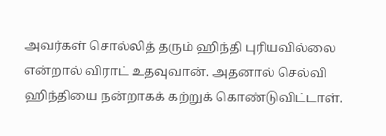அவர்கள் சொல்லித் தரும் ஹிந்தி புரியவில்லை என்றால் விராட் உதவுவான். அதனால் செல்வி ஹிந்தியை நன்றாகக் கற்றுக் கொண்டுவிட்டாள்.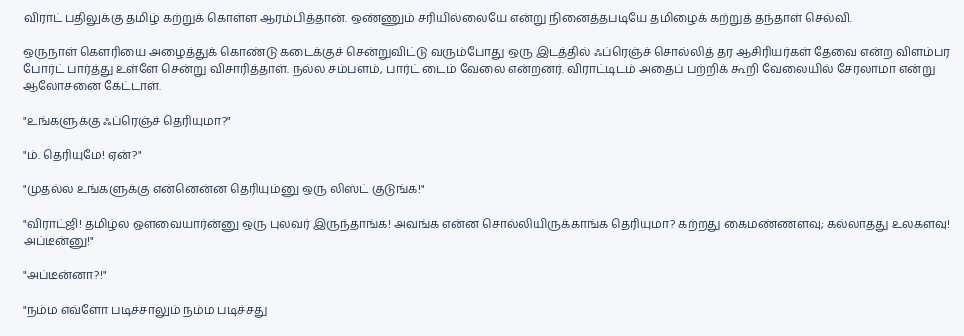விராட் பதிலுக்கு தமிழ் கற்றுக் கொள்ள ஆரம்பித்தான். ஒண்ணும் சரியில்லையே என்று நினைத்தபடியே தமிழைக் கற்றுத் தந்தாள் செல்வி.

ஒருநாள் கௌரியை அழைத்துக் கொண்டு கடைக்குச் சென்றுவிட்டு வரும்போது ஒரு இடத்தில் ஃப்ரெஞ்ச் சொல்லித் தர ஆசிரியர்கள் தேவை என்ற விளம்பர போர்ட் பார்த்து உள்ளே சென்று விசாரித்தாள். நல்ல சம்பளம், பார்ட் டைம் வேலை என்றனர். விராட்டிடம் அதைப் பற்றிக் கூறி வேலையில் சேரலாமா என்று ஆலோசனை கேட்டாள்.

"உங்களுக்கு ஃப்ரெஞ்ச் தெரியுமா?"

"ம். தெரியுமே! ஏன்?"

"முதல்ல உங்களுக்கு என்னென்ன தெரியும்னு ஒரு லிஸ்ட் குடுங்க!"

"விராட்ஜி! தமிழ்ல ஔவையார்ன்னு ஒரு புலவர் இருந்தாங்க! அவங்க என்ன சொல்லியிருக்காங்க தெரியுமா? கற்றது கைமண்ணளவு; கல்லாதது உலகளவு! அப்டீன்னு!"

"அப்டீன்னா?!"

"நம்ம எவ்ளோ படிச்சாலும் நம்ம படிச்சது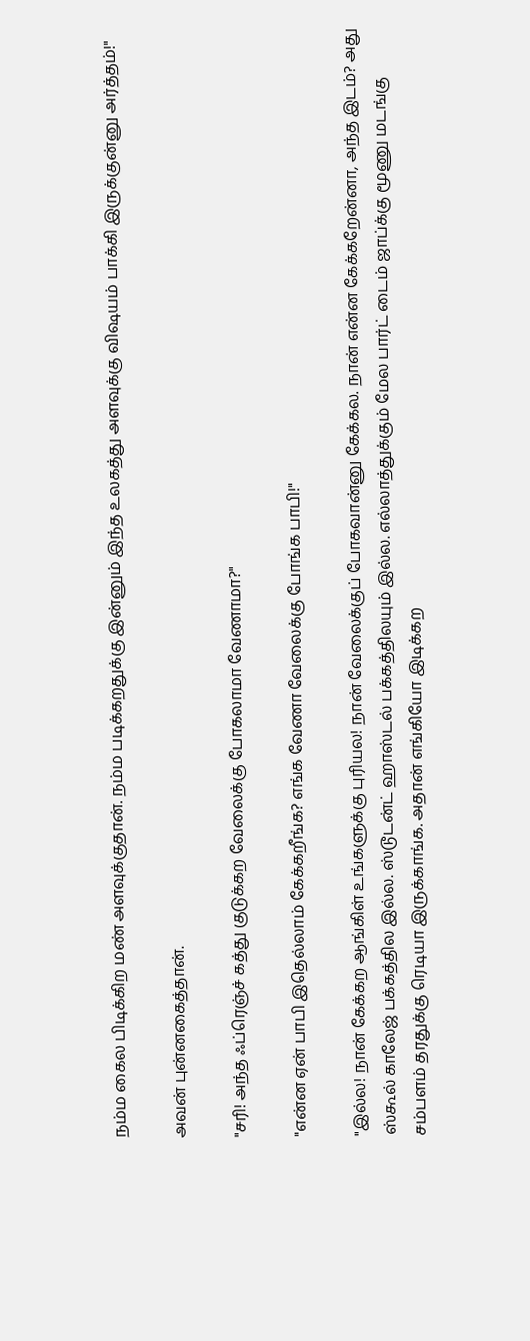நம்ம கைல பிடிக்கிற மண் அளவுக்குதான். நம்ம படிக்கறதுக்கு இன்னும் இந்த உலகத்து அளவுக்கு விஷயம் பாக்கி இருக்குன்னு அர்த்தம்!"

அவன் புன்னகைத்தான்.

"சரி! அந்த ஃப்ரெஞ்ச் கத்து குடுக்கற வேலைக்கு போகலாமா வேணாமா?"

"என்ன ஏன் பாபி இதெல்லாம் கேக்கறீங்க? எங்க வேணா வேலைக்கு போங்க பாபி!"

"இல்ல! நான் கேக்கற ஆங்கிள் உங்களுக்கு புரியல! நான் வேலைக்குப் போகவான்னு கேக்கல. நான் என்ன கேக்கறேன்னா, அந்த இடம்? அது ஸ்கூல் காலேஜ் பக்கத்தில இல்ல. ஸ்டூடன்ட் ஹாஸ்டல் பக்கத்திலயும் இல்ல. எல்லாத்துக்கும் மேல பார்ட் டைம் ஜாப்க்கு மூணு மடங்கு சம்பளம் தரதுக்கு ரெடியா இருக்காங்க. அதான் எங்கியோ இடிக்கற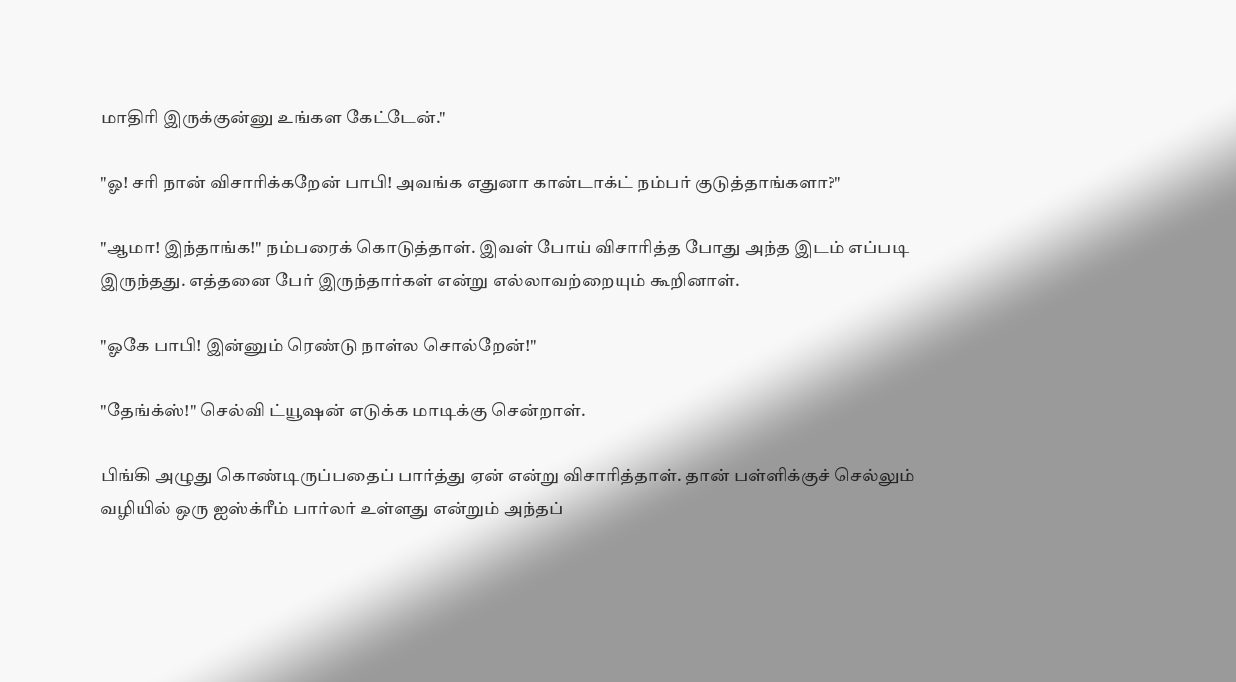மாதிரி இருக்குன்னு உங்கள கேட்டேன்."

"ஓ! சரி நான் விசாரிக்கறேன் பாபி! அவங்க எதுனா கான்டாக்ட் நம்பர் குடுத்தாங்களா?"

"ஆமா! இந்தாங்க!" நம்பரைக் கொடுத்தாள். இவள் போய் விசாரித்த போது அந்த இடம் எப்படி இருந்தது. எத்தனை பேர் இருந்தார்கள் என்று எல்லாவற்றையும் கூறினாள்.

"ஓகே பாபி! இன்னும் ரெண்டு நாள்ல சொல்றேன்!"

"தேங்க்ஸ்!" செல்வி ட்யூஷன் எடுக்க மாடிக்கு சென்றாள்.

பிங்கி அழுது கொண்டிருப்பதைப் பார்த்து ஏன் என்று விசாரித்தாள். தான் பள்ளிக்குச் செல்லும் வழியில் ஒரு ஐஸ்க்ரீம் பார்லர் உள்ளது என்றும் அந்தப்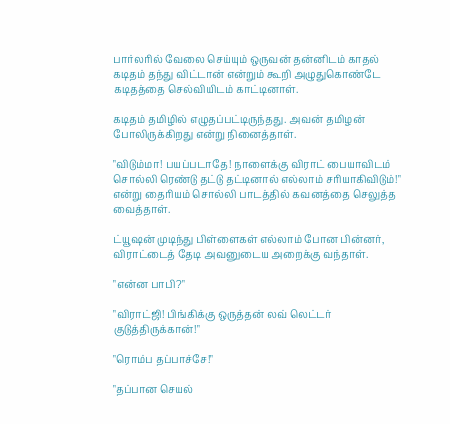பார்லரில் வேலை செய்யும் ஒருவன் தன்னிடம் காதல் கடிதம் தந்து விட்டான் என்றும் கூறி அழுதுகொண்டே கடிதத்தை செல்வியிடம் காட்டினாள்.

கடிதம் தமிழில் எழுதப்பட்டிருந்தது. அவன் தமிழன் போலிருக்கிறது என்று நினைத்தாள்.

"விடும்மா! பயப்படாதே! நாளைக்கு விராட் பையாவிடம் சொல்லி ரெண்டு தட்டு தட்டினால் எல்லாம் சரியாகிவிடும்!" என்று தைரியம் சொல்லி பாடத்தில் கவனத்தை செலுத்த வைத்தாள்.

ட்யூஷன் முடிந்து பிள்ளைகள் எல்லாம் போன பின்னர், விராட்டைத் தேடி அவனுடைய அறைக்கு வந்தாள்.

"என்ன பாபி?"

"விராட்ஜி! பிங்கிக்கு ஒருத்தன் லவ் லெட்டர் குடுத்திருக்கான்!"

"ரொம்ப தப்பாச்சே!"

"தப்பான செயல்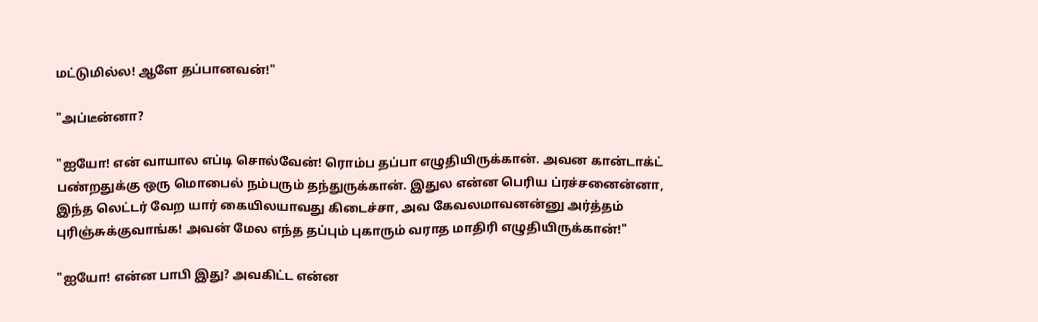மட்டுமில்ல! ஆளே தப்பானவன்!"

"அப்டீன்னா?

"ஐயோ! என் வாயால எப்டி சொல்வேன்! ரொம்ப தப்பா எழுதியிருக்கான். அவன கான்டாக்ட் பண்றதுக்கு ஒரு மொபைல் நம்பரும் தந்துருக்கான். இதுல என்ன பெரிய ப்ரச்சனைன்னா, இந்த லெட்டர் வேற யார் கையிலயாவது கிடைச்சா, அவ கேவலமாவனன்னு அர்த்தம் புரிஞ்சுக்குவாங்க! அவன் மேல எந்த தப்பும் புகாரும் வராத மாதிரி எழுதியிருக்கான்!"

"ஐயோ! என்ன பாபி இது? அவகிட்ட என்ன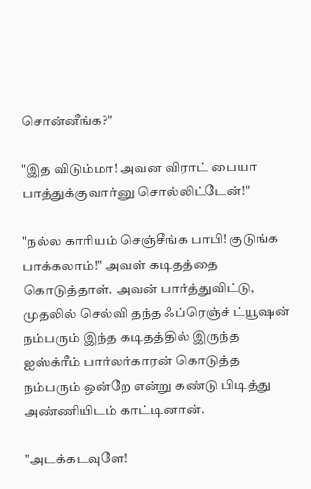சொன்னீங்க?"

"இத விடும்மா! அவன விராட் பையா பாத்துக்குவார்னு சொல்லிட்டேன்!"

"நல்ல காரியம் செஞ்சீங்க பாபி! குடுங்க பாக்கலாம்!" அவள் கடிதத்தை கொடுத்தாள். அவன் பார்த்துவிட்டு, முதலில் செல்வி தந்த ஃப்ரெஞ்ச் ட்யூஷன் நம்பரும் இந்த கடிதத்தில் இருந்த ஐஸ்க்ரீம் பார்லர்காரன் கொடுத்த நம்பரும் ஒன்றே என்று கண்டு பிடித்து அண்ணியிடம் காட்டினான்.

"அடக்கடவுளே!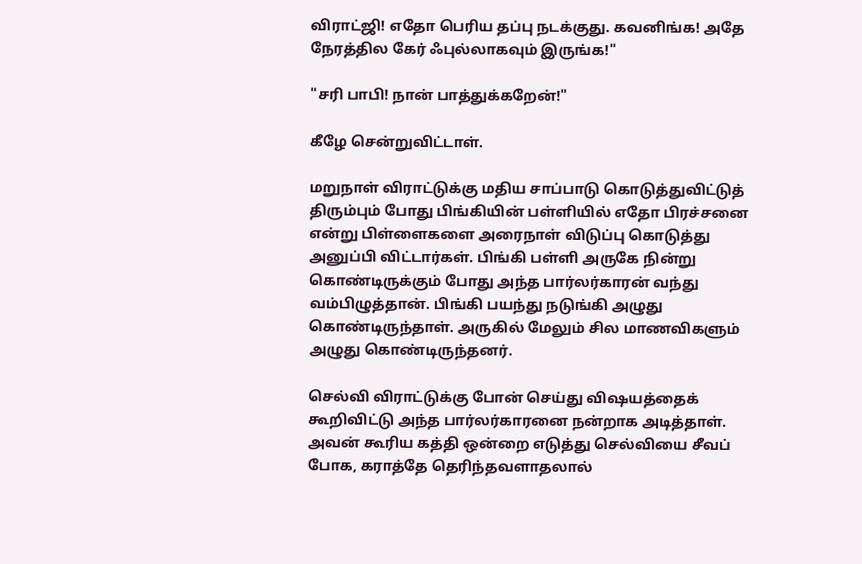விராட்ஜி! எதோ பெரிய தப்பு நடக்குது. கவனிங்க! அதே நேரத்தில கேர் ஃபுல்லாகவும் இருங்க!"

"சரி பாபி! நான் பாத்துக்கறேன்!"

கீழே சென்றுவிட்டாள்.

மறுநாள் விராட்டுக்கு மதிய சாப்பாடு கொடுத்துவிட்டுத் திரும்பும் போது பிங்கியின் பள்ளியில் எதோ பிரச்சனை என்று பிள்ளைகளை அரைநாள் விடுப்பு கொடுத்து அனுப்பி விட்டார்கள். பிங்கி பள்ளி அருகே நின்று கொண்டிருக்கும் போது அந்த பார்லர்காரன் வந்து வம்பிழுத்தான். பிங்கி பயந்து நடுங்கி அழுது கொண்டிருந்தாள். அருகில் மேலும் சில மாணவிகளும் அழுது கொண்டிருந்தனர்.

செல்வி விராட்டுக்கு போன் செய்து விஷயத்தைக் கூறிவிட்டு அந்த பார்லர்காரனை நன்றாக அடித்தாள். அவன் கூரிய கத்தி ஒன்றை எடுத்து செல்வியை சீவப் போக, கராத்தே தெரிந்தவளாதலால்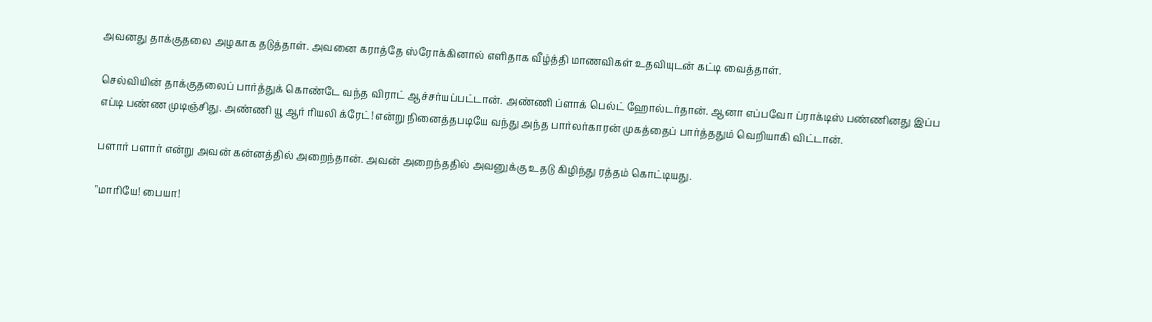அவனது தாக்குதலை அழகாக தடுத்தாள். அவனை கராத்தே ஸ்ரோக்கினால் எளிதாக வீழ்த்தி மாணவிகள் உதவியுடன் கட்டி வைத்தாள்.

செல்வியின் தாக்குதலைப் பார்த்துக் கொண்டே வந்த விராட் ஆச்சர்யப்பட்டான். அண்ணி ப்ளாக் பெல்ட் ஹோல்டர்தான். ஆனா எப்பவோ ப்ராக்டிஸ் பண்ணினது இப்ப எப்டி பண்ண முடிஞ்சிது. அண்ணி யூ ஆர் ரியலி க்ரேட்! என்று நினைத்தபடியே வந்து அந்த பார்லர்காரன் முகத்தைப் பார்த்ததும் வெறியாகி விட்டான்.

பளார் பளார் என்று அவன் கன்னத்தில் அறைந்தான். அவன் அறைந்ததில் அவனுக்கு உதடு கிழிந்து ரத்தம் கொட்டியது.

"மாரியே! பையா!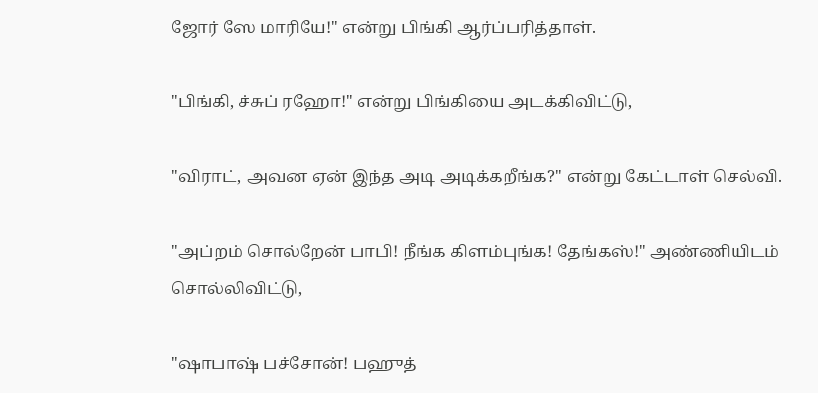ஜோர் ஸே மாரியே!" என்று பிங்கி ஆர்ப்பரித்தாள்.

"பிங்கி, ச்சுப் ரஹோ!" என்று பிங்கியை அடக்கிவிட்டு,

"விராட், அவன ஏன் இந்த அடி அடிக்கறீங்க?" என்று கேட்டாள் செல்வி.

"அப்றம் சொல்றேன் பாபி! நீங்க கிளம்புங்க! தேங்கஸ்!" அண்ணியிடம் சொல்லிவிட்டு,

"ஷாபாஷ் பச்சோன்! பஹுத்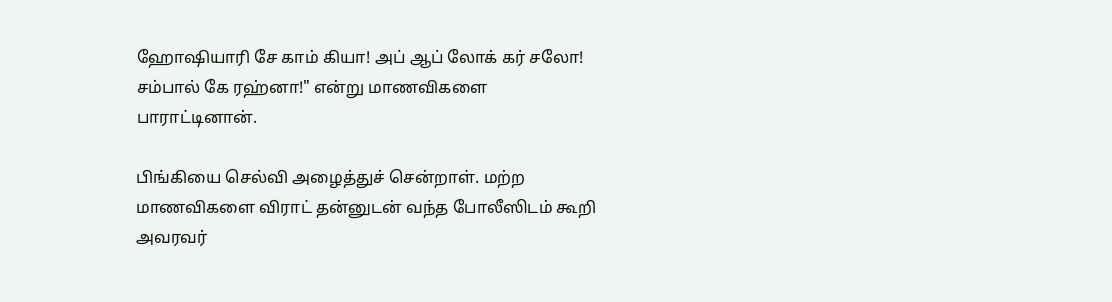ஹோஷியாரி சே காம் கியா! அப் ஆப் லோக் கர் சலோ! சம்பால் கே ரஹ்னா!" என்று மாணவிகளை பாராட்டினான்.

பிங்கியை செல்வி அழைத்துச் சென்றாள். மற்ற மாணவிகளை விராட் தன்னுடன் வந்த போலீஸிடம் கூறி அவரவர்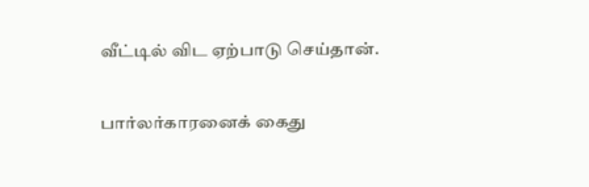வீட்டில் விட ஏற்பாடு செய்தான்.

பார்லர்காரனைக் கைது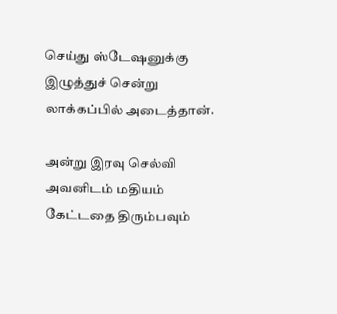செய்து ஸ்டேஷனுக்கு இழுத்துச் சென்று லாக்கப்பில் அடைத்தான்.

அன்று இரவு செல்வி அவனிடம் மதியம் கேட்டதை திரும்பவும்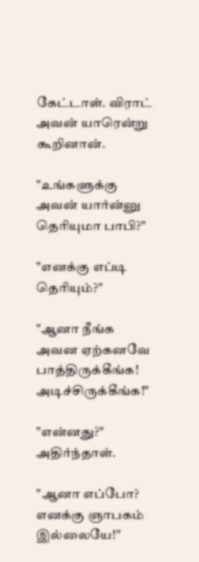கேட்டாள். விராட் அவன் யாரென்று கூறினான்.

"உங்களுக்கு அவன் யார்ன்னு தெரியுமா பாபி?"

"எனக்கு எப்டி தெரியும்?"

"ஆனா நீங்க அவன ஏற்கனவே பாத்திருக்கீங்க! அடிச்சிருக்கீங்க!"

"என்னது?" அதிர்ந்தாள்.

"ஆனா எப்போ? எனக்கு ஞாபகம் இல்லையே!"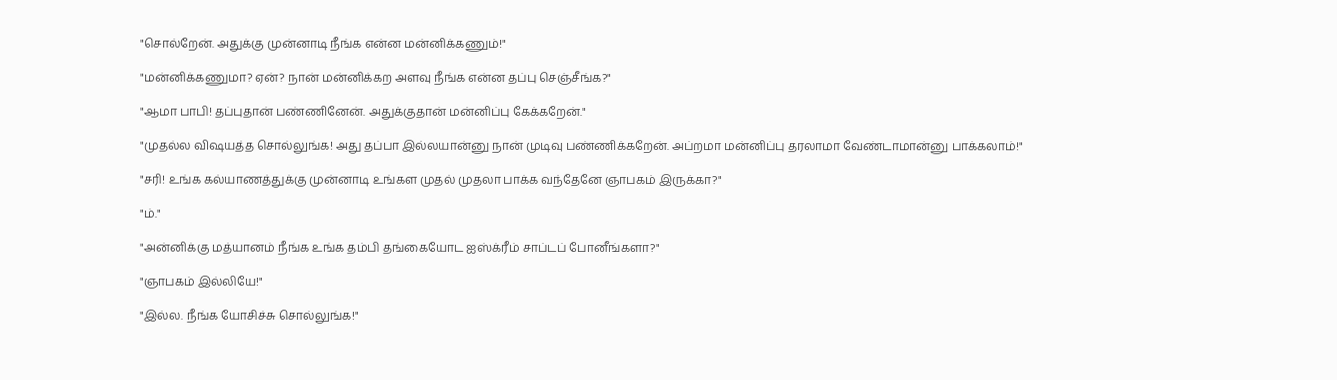"சொல்றேன். அதுக்கு முன்னாடி நீங்க என்ன மன்னிக்கணும்!"

"மன்னிக்கணுமா? ஏன்? நான் மன்னிக்கற அளவு நீங்க என்ன தப்பு செஞ்சீங்க?"

"ஆமா பாபி! தப்புதான் பண்ணினேன். அதுக்குதான் மன்னிப்பு கேக்கறேன்."

"முதல்ல விஷயத்த சொல்லுங்க! அது தப்பா இல்லயான்னு நான் முடிவு பண்ணிக்கறேன். அப்றமா மன்னிப்பு தரலாமா வேண்டாமான்னு பாக்கலாம்!"

"சரி! உங்க கல்யாணத்துக்கு முன்னாடி உங்கள முதல் முதலா பாக்க வந்தேனே ஞாபகம் இருக்கா?"

"ம்."

"அன்னிக்கு மத்யானம் நீங்க உங்க தம்பி தங்கையோட ஐஸ்க்ரீம் சாப்டப் போனீங்களா?"

"ஞாபகம் இல்லியே!"

"இல்ல. நீங்க யோசிச்சு சொல்லுங்க!"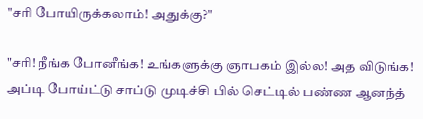"சரி போயிருக்கலாம்! அதுக்கு?"

"சரி! நீங்க போனீங்க! உங்களுக்கு ஞாபகம் இல்ல! அத விடுங்க! அப்டி போய்ட்டு சாப்டு முடிச்சி பில் செட்டில் பண்ண ஆனந்த்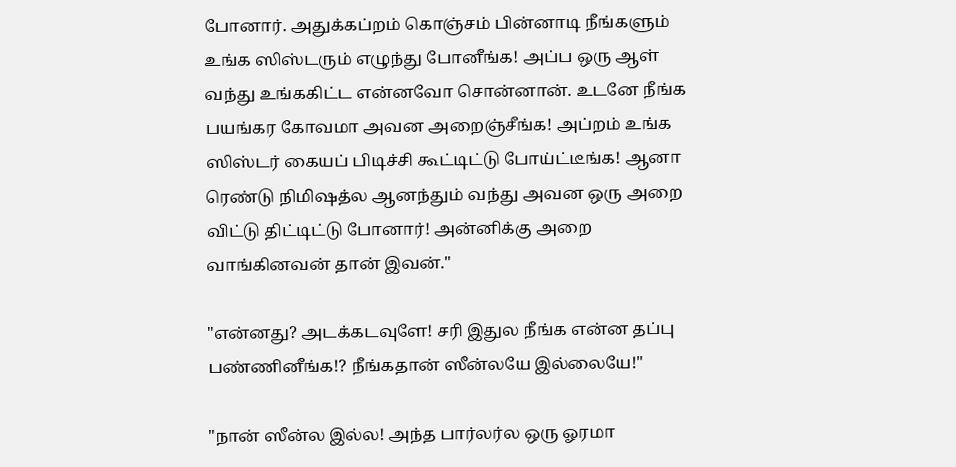போனார். அதுக்கப்றம் கொஞ்சம் பின்னாடி நீங்களும் உங்க ஸிஸ்டரும் எழுந்து போனீங்க! அப்ப ஒரு ஆள் வந்து உங்ககிட்ட என்னவோ சொன்னான். உடனே நீங்க பயங்கர கோவமா அவன அறைஞ்சீங்க! அப்றம் உங்க ஸிஸ்டர் கையப் பிடிச்சி கூட்டிட்டு போய்ட்டீங்க! ஆனா ரெண்டு நிமிஷத்ல ஆனந்தும் வந்து அவன ஒரு அறை விட்டு திட்டிட்டு போனார்! அன்னிக்கு அறை வாங்கினவன் தான் இவன்."

"என்னது? அடக்கடவுளே! சரி இதுல நீங்க என்ன தப்பு பண்ணினீங்க!? நீங்கதான் ஸீன்லயே இல்லையே!"

"நான் ஸீன்ல இல்ல! அந்த பார்லர்ல ஒரு ஓரமா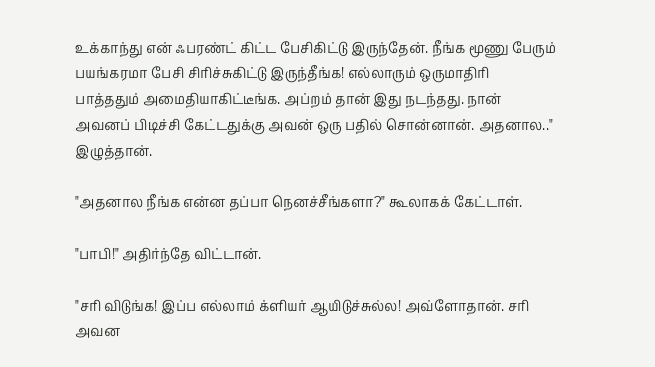உக்காந்து என் ஃபரண்ட் கிட்ட பேசிகிட்டு இருந்தேன். நீங்க மூணு பேரும் பயங்கரமா பேசி சிரிச்சுகிட்டு இருந்தீங்க! எல்லாரும் ஒருமாதிரி பாத்ததும் அமைதியாகிட்டீங்க. அப்றம் தான் இது நடந்தது. நான் அவனப் பிடிச்சி கேட்டதுக்கு அவன் ஒரு பதில் சொன்னான். அதனால.." இழுத்தான்.

"அதனால நீங்க என்ன தப்பா நெனச்சீங்களா?" கூலாகக் கேட்டாள்.

"பாபி!" அதிர்ந்தே விட்டான்.

"சரி விடுங்க! இப்ப எல்லாம் க்ளியர் ஆயிடுச்சுல்ல! அவ்ளோதான். சரி அவன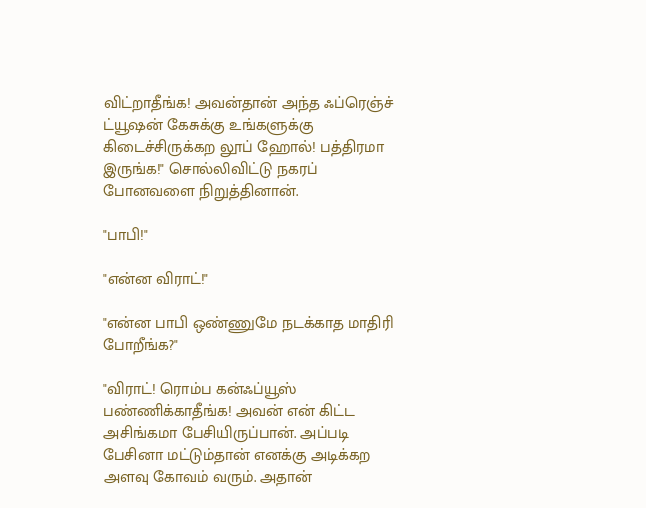விட்றாதீங்க! அவன்தான் அந்த ஃப்ரெஞ்ச் ட்யூஷன் கேசுக்கு உங்களுக்கு கிடைச்சிருக்கற லூப் ஹோல்! பத்திரமா இருங்க!" சொல்லிவிட்டு நகரப் போனவளை நிறுத்தினான்.

"பாபி!"

"என்ன விராட்!"

"என்ன பாபி ஒண்ணுமே நடக்காத மாதிரி போறீங்க?"

"விராட்! ரொம்ப கன்ஃப்யூஸ் பண்ணிக்காதீங்க! அவன் என் கிட்ட அசிங்கமா பேசியிருப்பான். அப்படி பேசினா மட்டும்தான் எனக்கு அடிக்கற அளவு கோவம் வரும். அதான்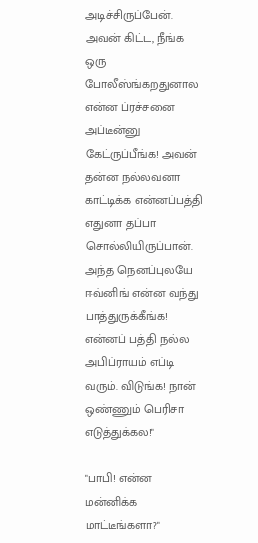அடிச்சிருப்பேன். அவன் கிட்ட, நீங்க ஒரு போலீஸ்ங்கறதுனால என்ன ப்ரச்சனை அப்டீன்னு கேட்ருப்பீங்க! அவன் தன்ன நல்லவனா காட்டிக்க என்னப்பத்தி எதுனா தப்பா சொல்லியிருப்பான். அந்த நெனப்புலயே ஈவ்னிங் என்ன வந்து பாத்துருக்கீங்க! என்னப் பத்தி நல்ல அபிப்ராயம் எப்டி வரும். விடுங்க! நான் ஒண்ணும் பெரிசா எடுத்துக்கல!"

"பாபி! என்ன மன்னிக்க மாட்டீங்களா?"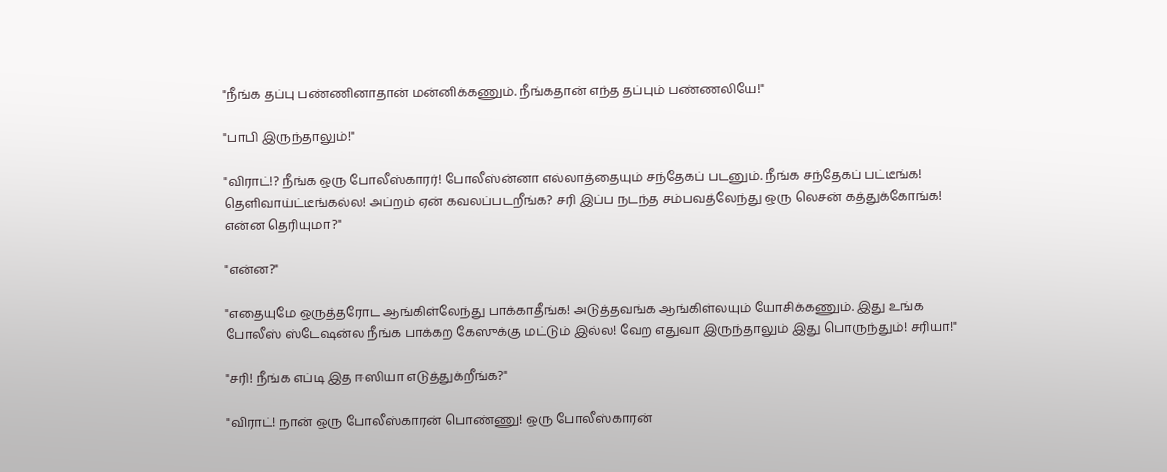"நீங்க தப்பு பண்ணினாதான் மன்னிக்கணும். நீங்கதான் எந்த தப்பும் பண்ணலியே!"

"பாபி இருந்தாலும்!"

"விராட்!? நீங்க ஒரு போலீஸ்காரர்! போலீஸ்ன்னா எல்லாத்தையும் சந்தேகப் படனும். நீங்க சந்தேகப் பட்டீங்க! தெளிவாய்ட்டீங்கல்ல! அப்றம் ஏன் கவலப்படறீங்க? சரி இப்ப நடந்த சம்பவத்லேந்து ஒரு லெசன் கத்துக்கோங்க! என்ன தெரியுமா?"

"என்ன?"

"எதையுமே ஒருத்தரோட ஆங்கிள்லேந்து பாக்காதீங்க! அடுத்தவங்க ஆங்கிள்லயும் யோசிக்கணும். இது உங்க போலீஸ் ஸ்டேஷன்ல நீங்க பாக்கற கேஸுக்கு மட்டும் இல்ல! வேற எதுவா இருந்தாலும் இது பொருந்தும்! சரியா!"

"சரி! நீங்க எப்டி இத ஈஸியா எடுத்துக்றீங்க?"

"விராட்! நான் ஒரு போலீஸ்காரன் பொண்ணு! ஒரு போலீஸ்காரன்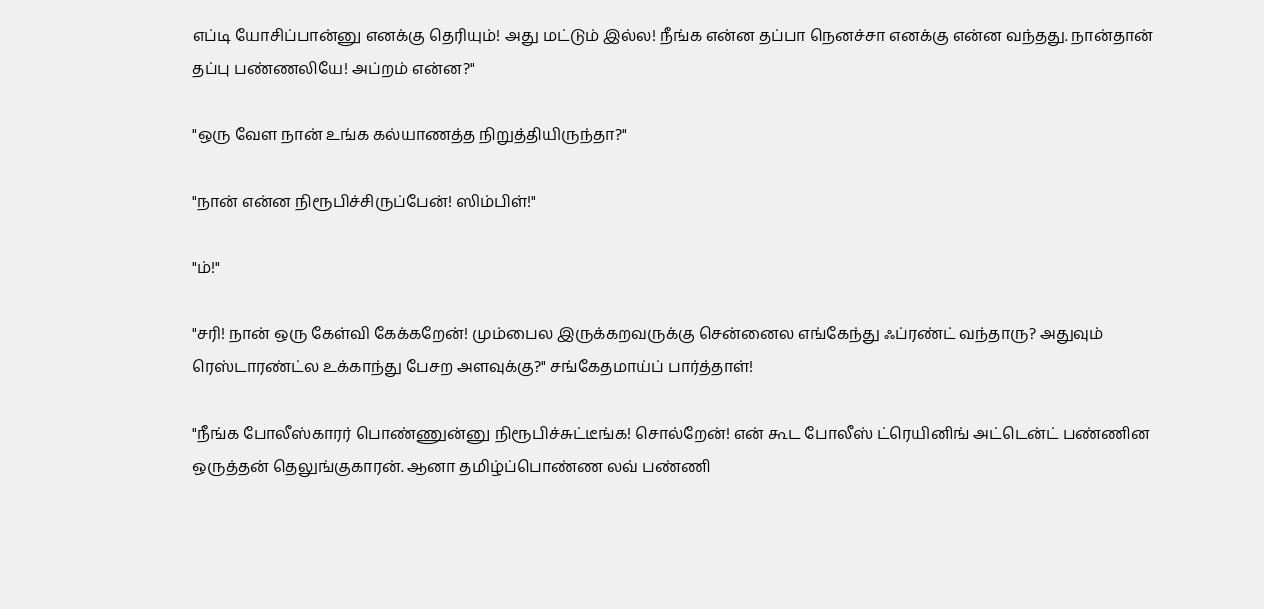எப்டி யோசிப்பான்னு எனக்கு தெரியும்! அது மட்டும் இல்ல! நீங்க என்ன தப்பா நெனச்சா எனக்கு என்ன வந்தது. நான்தான் தப்பு பண்ணலியே! அப்றம் என்ன?"

"ஒரு வேள நான் உங்க கல்யாணத்த நிறுத்தியிருந்தா?"

"நான் என்ன நிரூபிச்சிருப்பேன்! ஸிம்பிள்!"

"ம்!"

"சரி! நான் ஒரு கேள்வி கேக்கறேன்! மும்பைல இருக்கறவருக்கு சென்னைல எங்கேந்து ஃப்ரண்ட் வந்தாரு? அதுவும் ரெஸ்டாரண்ட்ல உக்காந்து பேசற அளவுக்கு?" சங்கேதமாய்ப் பார்த்தாள்!

"நீங்க போலீஸ்காரர் பொண்ணுன்னு நிரூபிச்சுட்டீங்க! சொல்றேன்! என் கூட போலீஸ் ட்ரெயினிங் அட்டென்ட் பண்ணின ஒருத்தன் தெலுங்குகாரன். ஆனா தமிழ்ப்பொண்ண லவ் பண்ணி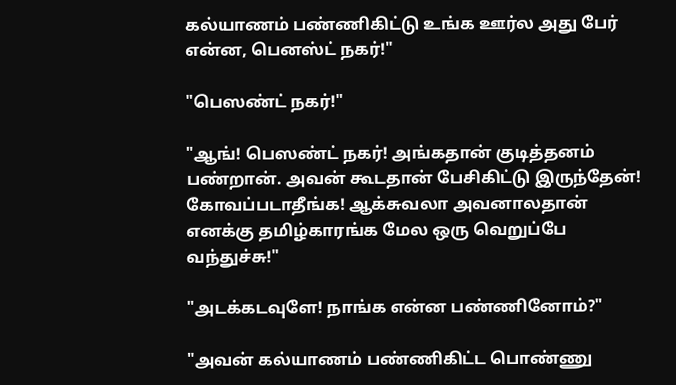கல்யாணம் பண்ணிகிட்டு உங்க ஊர்ல அது பேர் என்ன, பெனஸ்ட் நகர்!"

"பெஸண்ட் நகர்!"

"ஆங்! பெஸண்ட் நகர்! அங்கதான் குடித்தனம் பண்றான். அவன் கூடதான் பேசிகிட்டு இருந்தேன்! கோவப்படாதீங்க! ஆக்சுவலா அவனாலதான் எனக்கு தமிழ்காரங்க மேல ஒரு வெறுப்பே வந்துச்சு!"

"அடக்கடவுளே! நாங்க என்ன பண்ணினோம்?"

"அவன் கல்யாணம் பண்ணிகிட்ட பொண்ணு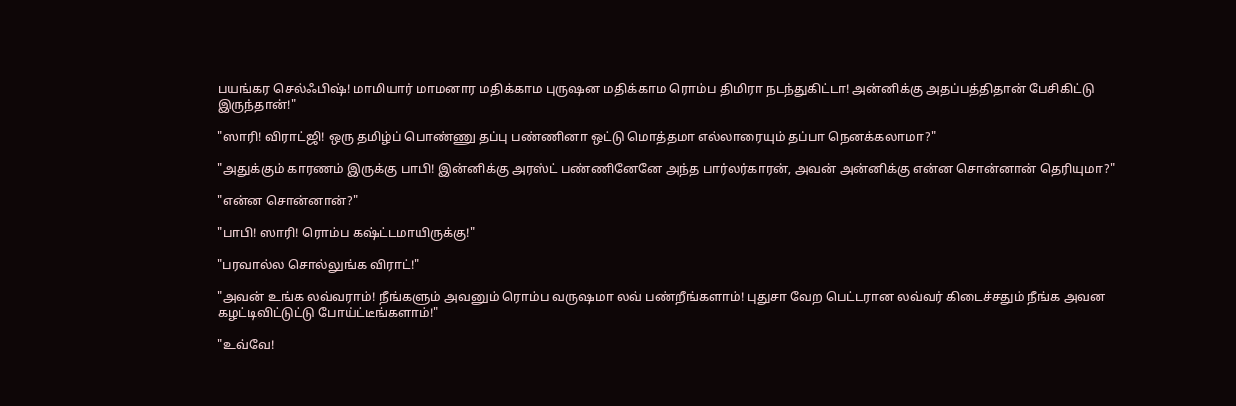பயங்கர செல்ஃபிஷ்! மாமியார் மாமனார மதிக்காம புருஷன மதிக்காம ரொம்ப திமிரா நடந்துகிட்டா! அன்னிக்கு அதப்பத்திதான் பேசிகிட்டு இருந்தான்!"

"ஸாரி! விராட்ஜி! ஒரு தமிழ்ப் பொண்ணு தப்பு பண்ணினா ஒட்டு மொத்தமா எல்லாரையும் தப்பா நெனக்கலாமா?"

"அதுக்கும் காரணம் இருக்கு பாபி! இன்னிக்கு அரஸ்ட் பண்ணினேனே அந்த பார்லர்காரன், அவன் அன்னிக்கு என்ன சொன்னான் தெரியுமா?"

"என்ன சொன்னான்?"

"பாபி! ஸாரி! ரொம்ப கஷ்ட்டமாயிருக்கு!"

"பரவால்ல சொல்லுங்க விராட்!"

"அவன் உங்க லவ்வராம்! நீங்களும் அவனும் ரொம்ப வருஷமா லவ் பண்றீங்களாம்! புதுசா வேற பெட்டரான லவ்வர் கிடைச்சதும் நீங்க அவன கழட்டிவிட்டுட்டு போய்ட்டீங்களாம்!"

"உவ்வே!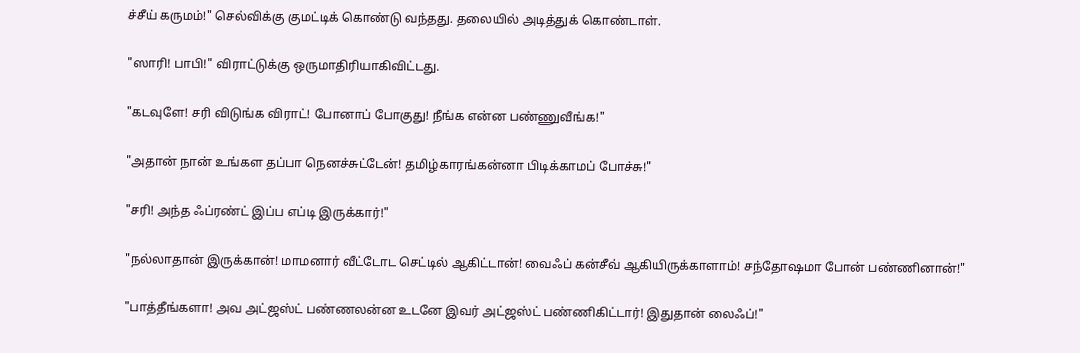ச்சீய் கருமம்!" செல்விக்கு குமட்டிக் கொண்டு வந்தது. தலையில் அடித்துக் கொண்டாள்.

"ஸாரி! பாபி!" விராட்டுக்கு ஒருமாதிரியாகிவிட்டது.

"கடவுளே! சரி விடுங்க விராட்! போனாப் போகுது! நீங்க என்ன பண்ணுவீங்க!"

"அதான் நான் உங்கள தப்பா நெனச்சுட்டேன்! தமிழ்காரங்கன்னா பிடிக்காமப் போச்சு!"

"சரி! அந்த ஃப்ரண்ட் இப்ப எப்டி இருக்கார்!"

"நல்லாதான் இருக்கான்! மாமனார் வீட்டோட செட்டில் ஆகிட்டான்! வைஃப் கன்சீவ் ஆகியிருக்காளாம்! சந்தோஷமா போன் பண்ணினான்!"

"பாத்தீங்களா! அவ அட்ஜஸ்ட் பண்ணலன்ன உடனே இவர் அட்ஜஸ்ட் பண்ணிகிட்டார்! இதுதான் லைஃப்!"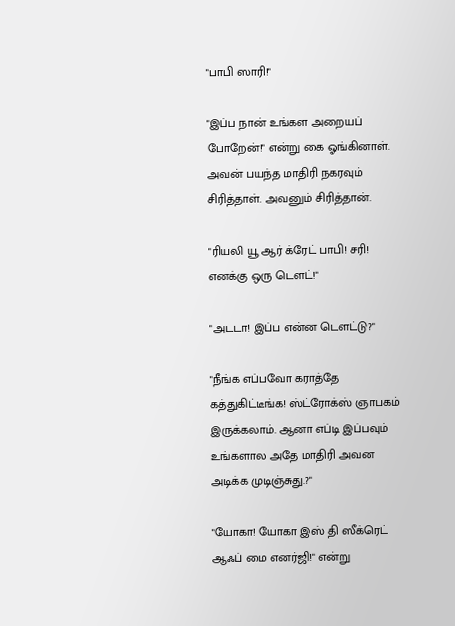"பாபி ஸாரி!"

"இப்ப நான் உங்கள அறையப் போறேன்!" என்று கை ஓங்கினாள். அவன் பயந்த மாதிரி நகரவும் சிரித்தாள். அவனும் சிரித்தான்.

"ரியலி யூ ஆர் க்ரேட் பாபி! சரி! எனக்கு ஒரு டௌட்!"

"அடடா! இப்ப என்ன டௌட்டு?"

"நீங்க எப்பவோ கராத்தே கத்துகிட்டீங்க! ஸ்ட்ரோக்ஸ் ஞாபகம் இருக்கலாம். ஆனா எப்டி இப்பவும் உங்களால அதே மாதிரி அவன அடிக்க முடிஞ்சுது.?"

"யோகா! யோகா இஸ் தி ஸீக்ரெட் ஆஃப் மை எனர்ஜி!" என்று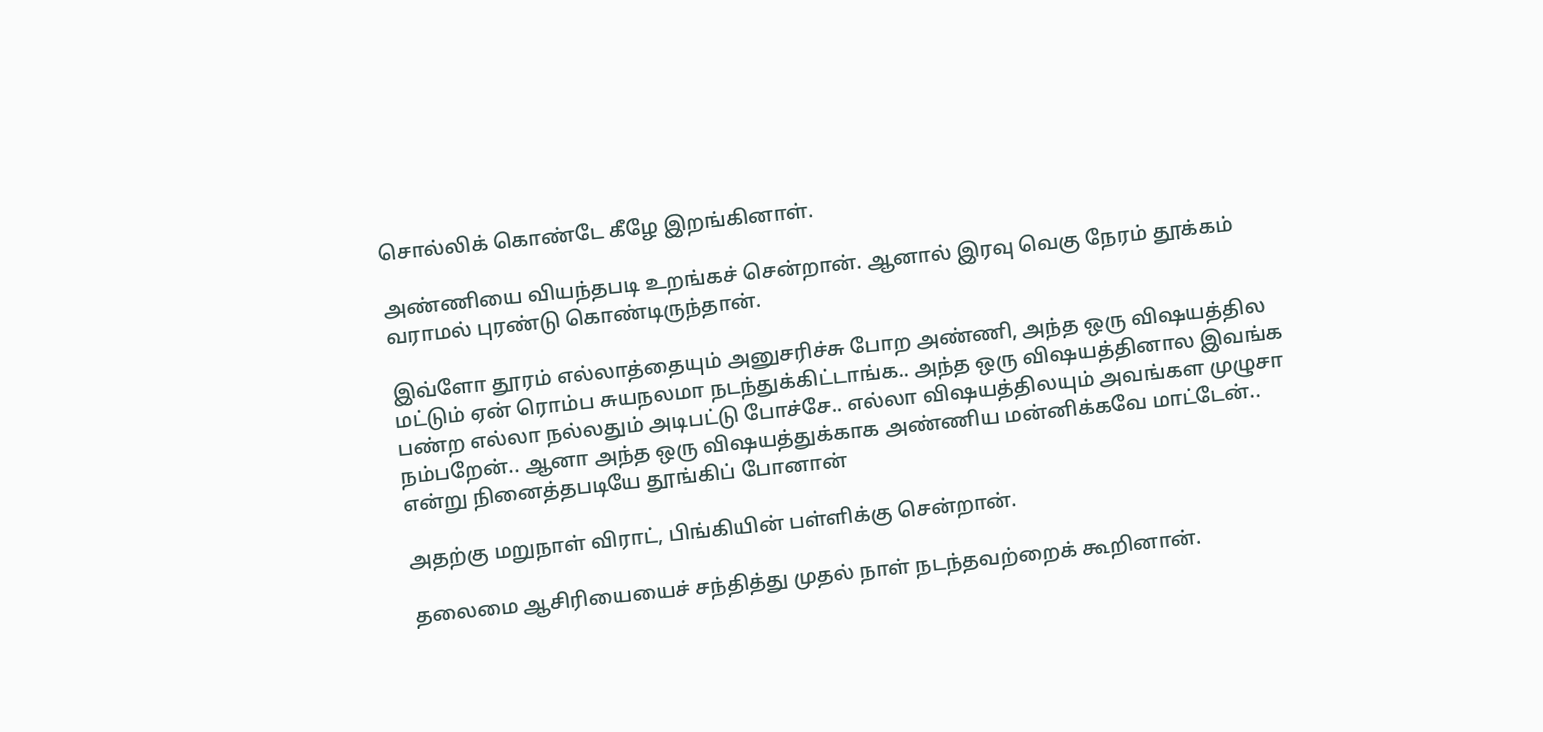சொல்லிக் கொண்டே கீழே இறங்கினாள்.

அண்ணியை வியந்தபடி உறங்கச் சென்றான். ஆனால் இரவு வெகு நேரம் தூக்கம் வராமல் புரண்டு கொண்டிருந்தான்.

இவ்ளோ தூரம் எல்லாத்தையும் அனுசரிச்சு போற அண்ணி, அந்த ஒரு விஷயத்தில மட்டும் ஏன் ரொம்ப சுயநலமா நடந்துக்கிட்டாங்க.. அந்த ஒரு விஷயத்தினால இவங்க பண்ற எல்லா நல்லதும் அடிபட்டு போச்சே.. எல்லா விஷயத்திலயும் அவங்கள முழுசா நம்பறேன்.. ஆனா அந்த ஒரு விஷயத்துக்காக அண்ணிய மன்னிக்கவே மாட்டேன்.. என்று நினைத்தபடியே தூங்கிப் போனான்

அதற்கு மறுநாள் விராட், பிங்கியின் பள்ளிக்கு சென்றான்.

தலைமை ஆசிரியையைச் சந்தித்து முதல் நாள் நடந்தவற்றைக் கூறினான்.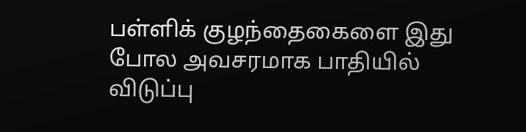பள்ளிக் குழந்தைகைளை இது போல அவசரமாக பாதியில் விடுப்பு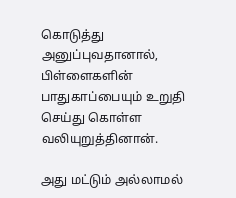கொடுத்து அனுப்புவதானால், பிள்ளைகளின் பாதுகாப்பையும் உறுதி செய்து கொள்ள வலியுறுத்தினான்.

அது மட்டும் அல்லாமல்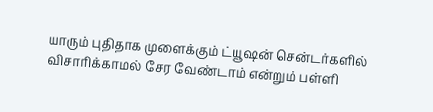யாரும் புதிதாக முளைக்கும் ட்யூஷன் சென்டர்களில் விசாரிக்காமல் சேர வேண்டாம் என்றும் பள்ளி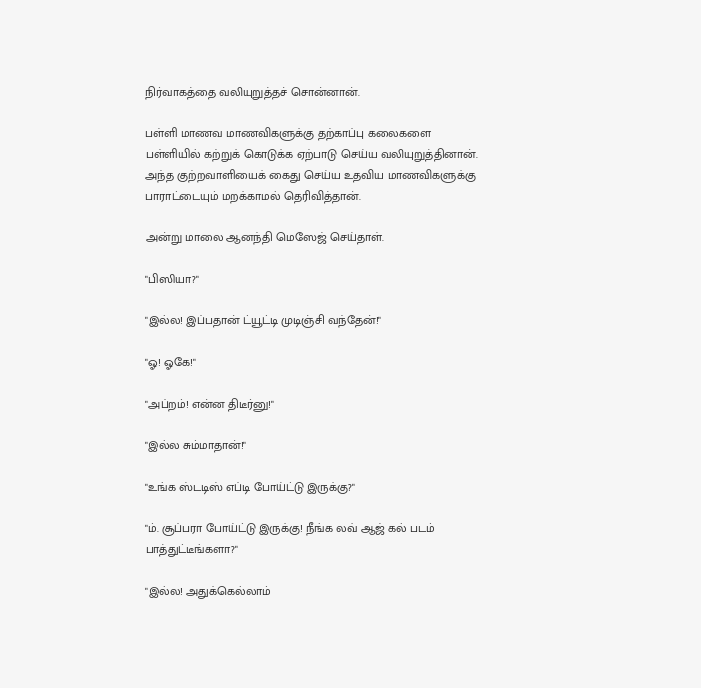நிர்வாகத்தை வலியுறுத்தச் சொன்னான்.

பள்ளி மாணவ மாணவிகளுக்கு தற்காப்பு கலைகளை பள்ளியில் கற்றுக் கொடுக்க ஏற்பாடு செய்ய வலியுறுத்தினான். அந்த குற்றவாளியைக் கைது செய்ய உதவிய மாணவிகளுக்கு பாராட்டையும் மறக்காமல் தெரிவித்தான்.

அன்று மாலை ஆனந்தி மெஸேஜ் செய்தாள்.

"பிஸியா?"

"இல்ல! இப்பதான் ட்யூட்டி முடிஞ்சி வந்தேன்!"

"ஓ! ஓகே!"

"அப்றம்! என்ன திடீர்னு!"

"இல்ல சும்மாதான்!"

"உங்க ஸ்டடிஸ் எப்டி போய்ட்டு இருக்கு?"

"ம். சூப்பரா போய்ட்டு இருக்கு! நீங்க லவ் ஆஜ் கல் படம் பாத்துட்டீங்களா?"

"இல்ல! அதுக்கெல்லாம்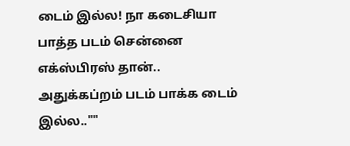டைம் இல்ல! நா கடைசியா பாத்த படம் சென்னை எக்ஸ்பிரஸ் தான்.. அதுக்கப்றம் படம் பாக்க டைம் இல்ல..""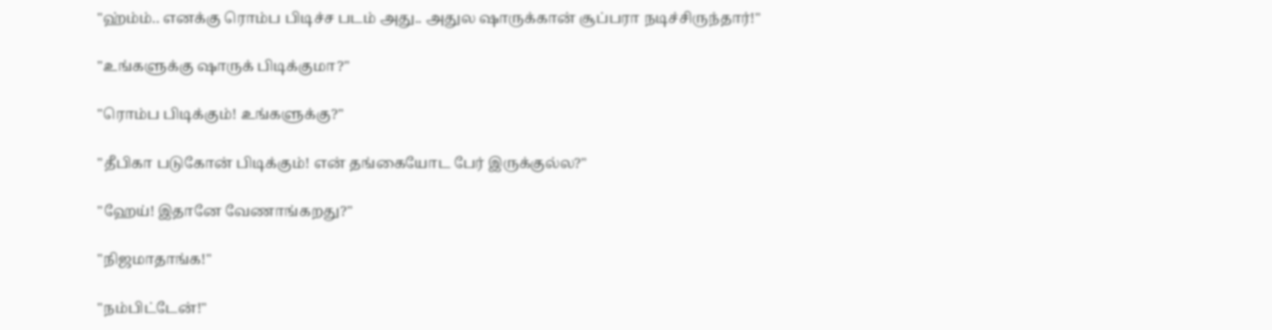"ஹ்ம்ம்.. எனக்கு ரொம்ப பிடிச்ச படம் அது.. அதுல ஷாருக்கான் சூப்பரா நடிச்சிருந்தார்!"

"உங்களுக்கு ஷாருக் பிடிக்குமா?"

"ரொம்ப பிடிக்கும்! உங்களுக்கு?"

"தீபிகா படுகோன் பிடிக்கும்! என் தங்கையோட பேர் இருக்குல்ல?"

"ஹேய்! இதானே வேணாங்கறது?"

"நிஜமாதாங்க!"

"நம்பிட்டேன்!"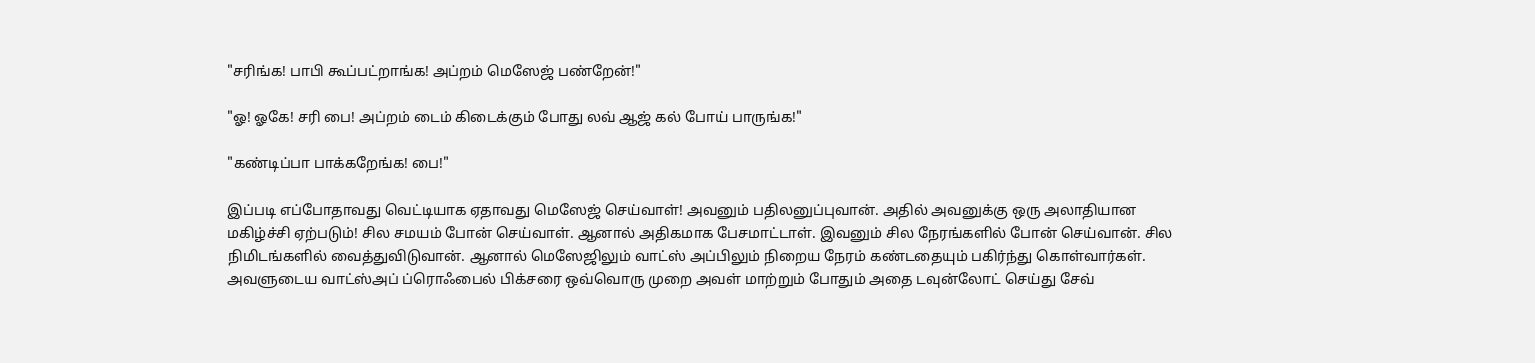"சரிங்க! பாபி கூப்பட்றாங்க! அப்றம் மெஸேஜ் பண்றேன்!"

"ஓ! ஓகே! சரி பை! அப்றம் டைம் கிடைக்கும் போது லவ் ஆஜ் கல் போய் பாருங்க!"

"கண்டிப்பா பாக்கறேங்க! பை!"

இப்படி எப்போதாவது வெட்டியாக ஏதாவது மெஸேஜ் செய்வாள்! அவனும் பதிலனுப்புவான். அதில் அவனுக்கு ஒரு அலாதியான மகிழ்ச்சி ஏற்படும்! சில சமயம் போன் செய்வாள். ஆனால் அதிகமாக பேசமாட்டாள். இவனும் சில நேரங்களில் போன் செய்வான். சில நிமிடங்களில் வைத்துவிடுவான். ஆனால் மெஸேஜிலும் வாட்ஸ் அப்பிலும் நிறைய நேரம் கண்டதையும் பகிர்ந்து கொள்வார்கள். அவளுடைய வாட்ஸ்அப் ப்ரொஃபைல் பிக்சரை ஒவ்வொரு முறை அவள் மாற்றும் போதும் அதை டவுன்லோட் செய்து சேவ்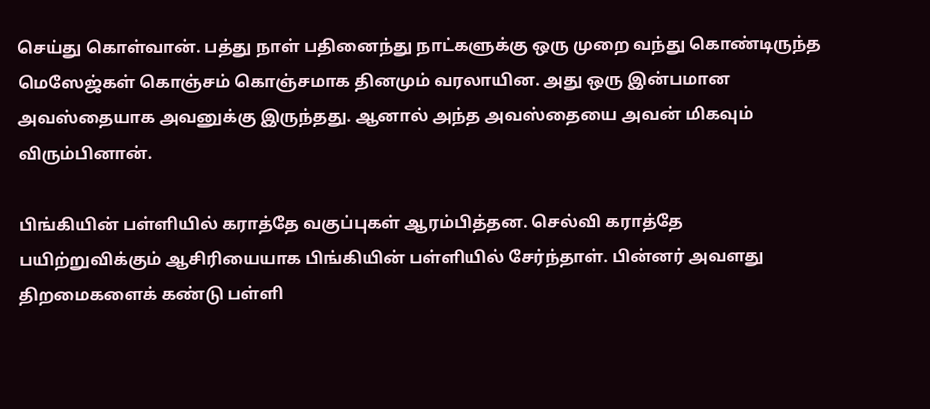செய்து கொள்வான். பத்து நாள் பதினைந்து நாட்களுக்கு ஒரு முறை வந்து கொண்டிருந்த மெஸேஜ்கள் கொஞ்சம் கொஞ்சமாக தினமும் வரலாயின. அது ஒரு இன்பமான அவஸ்தையாக அவனுக்கு இருந்தது. ஆனால் அந்த அவஸ்தையை அவன் மிகவும் விரும்பினான்.

பிங்கியின் பள்ளியில் கராத்தே வகுப்புகள் ஆரம்பித்தன. செல்வி கராத்தே பயிற்றுவிக்கும் ஆசிரியையாக பிங்கியின் பள்ளியில் சேர்ந்தாள். பின்னர் அவளது திறமைகளைக் கண்டு பள்ளி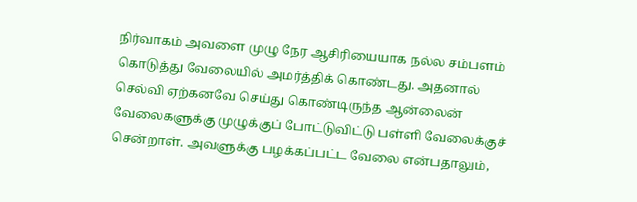நிர்வாகம் அவளை முழு நேர ஆசிரியையாக நல்ல சம்பளம் கொடுத்து வேலையில் அமர்த்திக் கொண்டது. அதனால் செல்வி ஏற்கனவே செய்து கொண்டிருந்த ஆன்லைன் வேலைகளுக்கு முழுக்குப் போட்டுவிட்டு பள்ளி வேலைக்குச் சென்றாள். அவளுக்கு பழக்கப்பட்ட வேலை என்பதாலும்,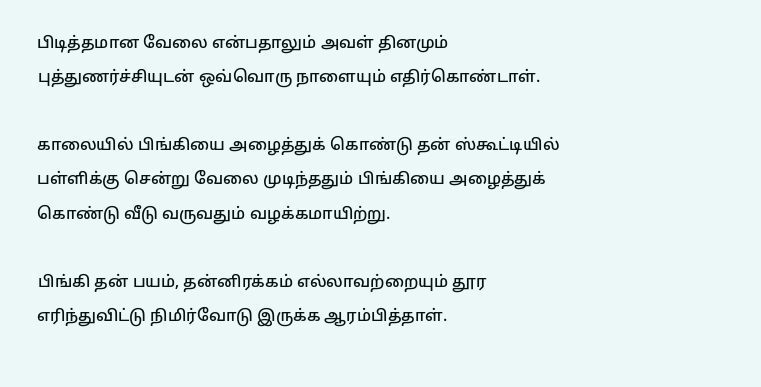பிடித்தமான வேலை என்பதாலும் அவள் தினமும் புத்துணர்ச்சியுடன் ஒவ்வொரு நாளையும் எதிர்கொண்டாள்.

காலையில் பிங்கியை அழைத்துக் கொண்டு தன் ஸ்கூட்டியில் பள்ளிக்கு சென்று வேலை முடிந்ததும் பிங்கியை அழைத்துக் கொண்டு வீடு வருவதும் வழக்கமாயிற்று.

பிங்கி தன் பயம், தன்னிரக்கம் எல்லாவற்றையும் தூர எரிந்துவிட்டு நிமிர்வோடு இருக்க ஆரம்பித்தாள்.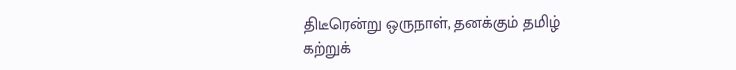திடீரென்று ஒருநாள், தனக்கும் தமிழ் கற்றுக்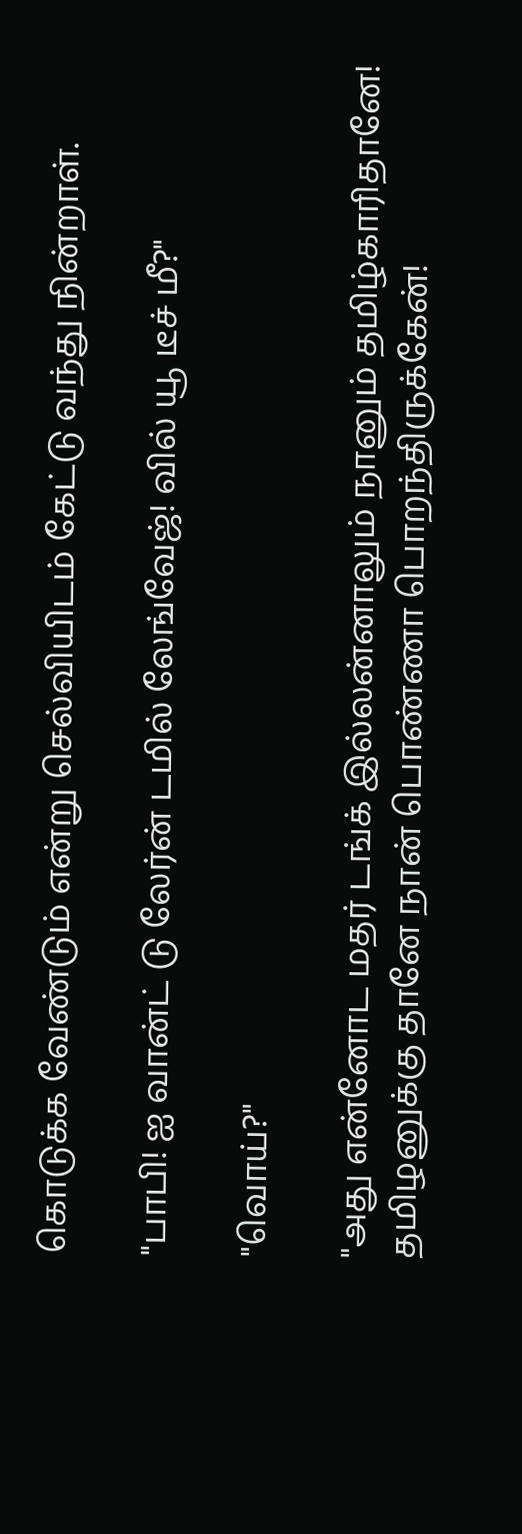கொடுக்க வேண்டும் என்று செல்வியிடம் கேட்டு வந்து நின்றாள்.

"பாபி! ஐ வான்ட் டு லேர்ன் டமில் லேங்வேஜ்! வில் யூ டீச் மீ?"

"வொய்?"

"அது என்னோட மதர் டங்க் இல்லன்னாலும் நானும் தமிழ்காரிதானே! தமிழனுக்கு தானே நான் பொண்ணா பொறந்திருக்கேன்!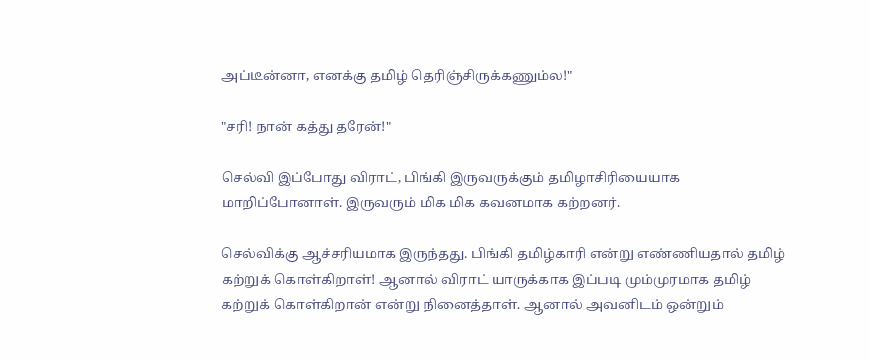அப்டீன்னா, எனக்கு தமிழ் தெரிஞ்சிருக்கணும்ல!"

"சரி! நான் கத்து தரேன்!"

செல்வி இப்போது விராட், பிங்கி இருவருக்கும் தமிழாசிரியையாக மாறிப்போனாள். இருவரும் மிக மிக கவனமாக கற்றனர்.

செல்விக்கு ஆச்சரியமாக இருந்தது. பிங்கி தமிழ்காரி என்று எண்ணியதால் தமிழ் கற்றுக் கொள்கிறாள்! ஆனால் விராட் யாருக்காக இப்படி மும்முரமாக தமிழ் கற்றுக் கொள்கிறான் என்று நினைத்தாள். ஆனால் அவனிடம் ஒன்றும்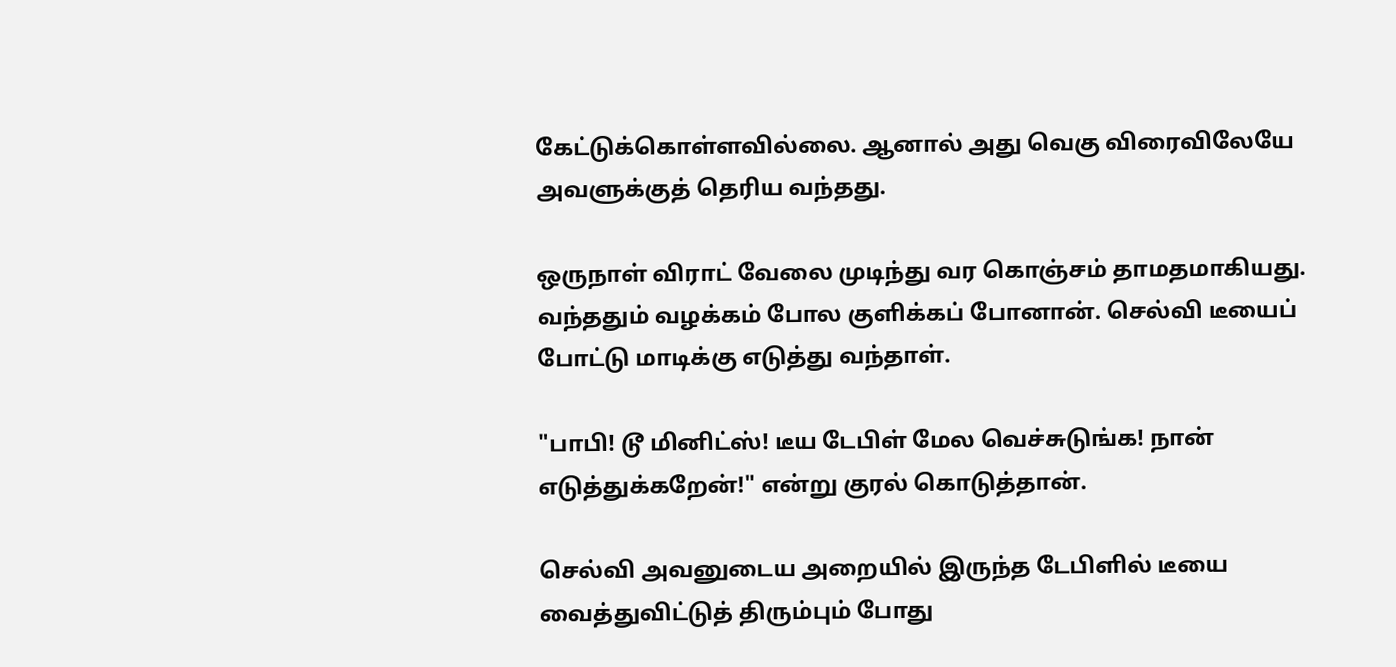கேட்டுக்கொள்ளவில்லை. ஆனால் அது வெகு விரைவிலேயே அவளுக்குத் தெரிய வந்தது.

ஒருநாள் விராட் வேலை முடிந்து வர கொஞ்சம் தாமதமாகியது. வந்ததும் வழக்கம் போல குளிக்கப் போனான். செல்வி டீயைப் போட்டு மாடிக்கு எடுத்து வந்தாள்.

"பாபி! டூ மினிட்ஸ்! டீய டேபிள் மேல வெச்சுடுங்க! நான் எடுத்துக்கறேன்!" என்று குரல் கொடுத்தான்.

செல்வி அவனுடைய அறையில் இருந்த டேபிளில் டீயை வைத்துவிட்டுத் திரும்பும் போது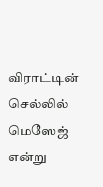விராட்டின் செல்லில் மெஸேஜ் என்று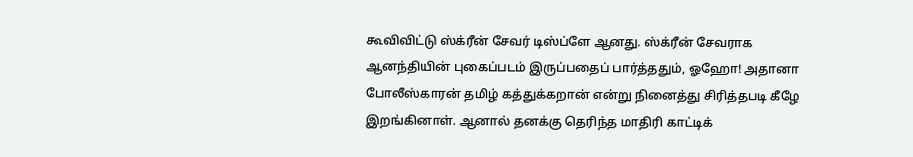கூவிவிட்டு ஸ்க்ரீன் சேவர் டிஸ்ப்ளே ஆனது. ஸ்க்ரீன் சேவராக ஆனந்தியின் புகைப்படம் இருப்பதைப் பார்த்ததும், ஓஹோ! அதானா போலீஸ்காரன் தமிழ் கத்துக்கறான் என்று நினைத்து சிரித்தபடி கீழே இறங்கினாள். ஆனால் தனக்கு தெரிந்த மாதிரி காட்டிக்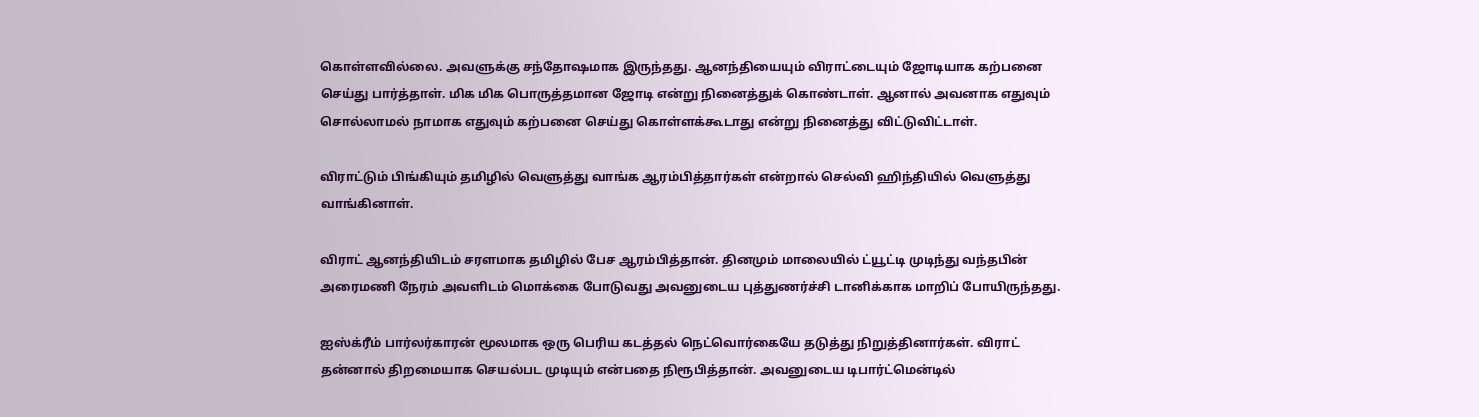கொள்ளவில்லை. அவளுக்கு சந்தோஷமாக இருந்தது. ஆனந்தியையும் விராட்டையும் ஜோடியாக கற்பனை செய்து பார்த்தாள். மிக மிக பொருத்தமான ஜோடி என்று நினைத்துக் கொண்டாள். ஆனால் அவனாக எதுவும் சொல்லாமல் நாமாக எதுவும் கற்பனை செய்து கொள்ளக்கூடாது என்று நினைத்து விட்டுவிட்டாள்.

விராட்டும் பிங்கியும் தமிழில் வெளுத்து வாங்க ஆரம்பித்தார்கள் என்றால் செல்வி ஹிந்தியில் வெளுத்து வாங்கினாள்.

விராட் ஆனந்தியிடம் சரளமாக தமிழில் பேச ஆரம்பித்தான். தினமும் மாலையில் ட்யூட்டி முடிந்து வந்தபின் அரைமணி நேரம் அவளிடம் மொக்கை போடுவது அவனுடைய புத்துணர்ச்சி டானிக்காக மாறிப் போயிருந்தது.

ஐஸ்க்ரீம் பார்லர்காரன் மூலமாக ஒரு பெரிய கடத்தல் நெட்வொர்கையே தடுத்து நிறுத்தினார்கள். விராட் தன்னால் திறமையாக செயல்பட முடியும் என்பதை நிரூபித்தான். அவனுடைய டிபார்ட்மென்டில்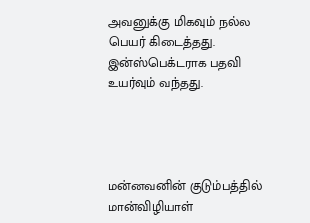அவனுக்கு மிகவும் நல்ல பெயர் கிடைத்தது. இன்ஸ்பெக்டராக பதவி உயர்வும் வந்தது.




மன்னவனின் குடும்பத்தில்
மான்விழியாள்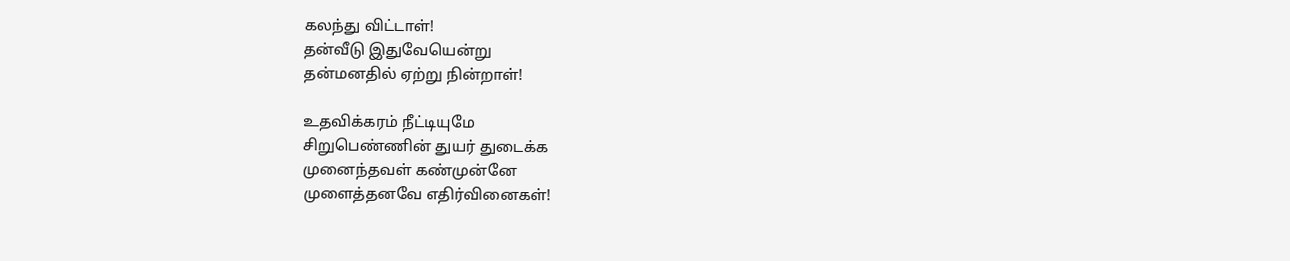கலந்து விட்டாள்!
தன்வீடு இதுவேயென்று
தன்மனதில் ஏற்று நின்றாள்!

உதவிக்கரம் நீட்டியுமே
சிறுபெண்ணின் துயர் துடைக்க
முனைந்தவள் கண்முன்னே
முளைத்தனவே எதிர்வினைகள்!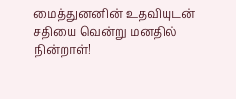மைத்துனனின் உதவியுடன்
சதியை வென்று மனதில் நின்றாள்!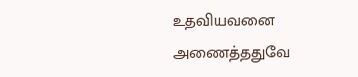உதவியவனை அணைத்ததுவே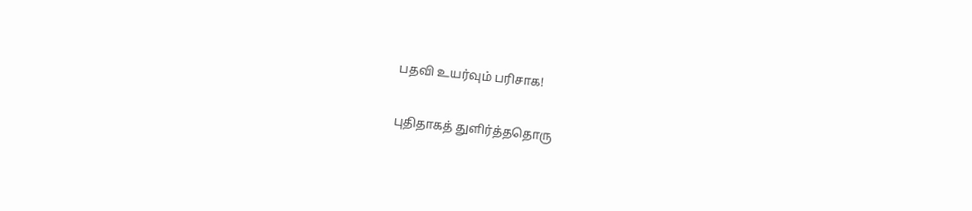பதவி உயர்வும் பரிசாக!

புதிதாகத் துளிர்த்ததொரு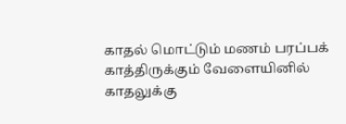காதல் மொட்டும் மணம் பரப்பக்
காத்திருக்கும் வேளையினில்
காதலுக்கு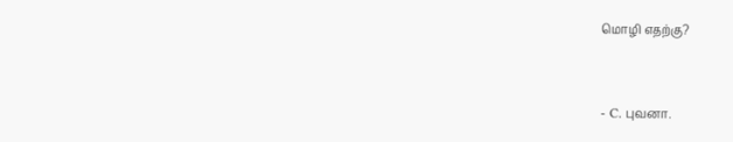மொழி எதற்கு?


- C. புவனா.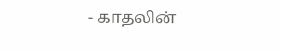- காதலின்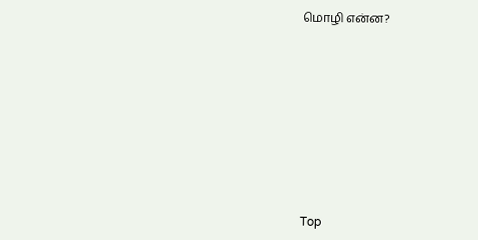மொழி என்ன?










Top